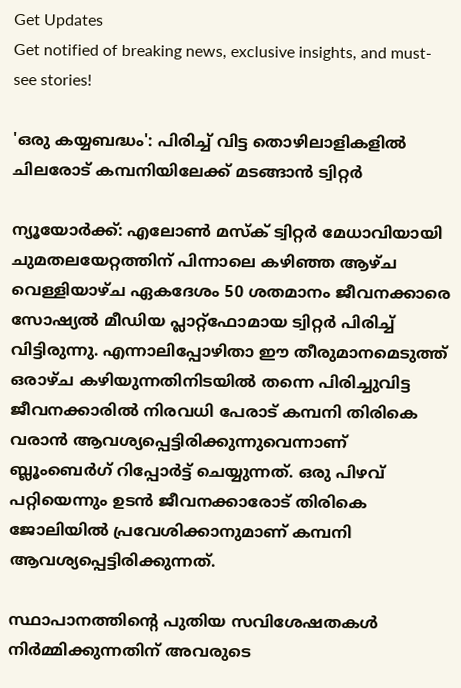Get Updates
Get notified of breaking news, exclusive insights, and must-see stories!

'ഒരു കയ്യബദ്ധം': പിരിച്ച് വിട്ട തൊഴിലാളികളില്‍ ചിലരോട് കമ്പനിയിലേക്ക് മടങ്ങാന്‍ ട്വിറ്റർ

ന്യൂയോർക്ക്: എലോണ്‍ മസ്ക് ട്വിറ്റർ മേധാവിയായി ചുമതലയേറ്റത്തിന് പിന്നാലെ കഴിഞ്ഞ ആഴ്ച വെള്ളിയാഴ്ച ഏകദേശം 50 ശതമാനം ജീവനക്കാരെ സോഷ്യൽ മീഡിയ പ്ലാറ്റ്‌ഫോമായ ട്വിറ്റർ പിരിച്ച് വിട്ടിരുന്നു. എന്നാലിപ്പോഴിതാ ഈ തീരുമാനമെടുത്ത് ഒരാഴ്ച കഴിയുന്നതിനിടയില്‍ തന്നെ പിരിച്ചുവിട്ട ജീവനക്കാരില്‍ നിരവധി പേരാട് കമ്പനി തിരികെ വരാന്‍ ആവശ്യപ്പെട്ടിരിക്കുന്നുവെന്നാണ് ബ്ലൂംബെർഗ് റിപ്പോർട്ട് ചെയ്യുന്നത്. ഒരു പിഴവ് പറ്റിയെന്നും ഉടന്‍ ജീവനക്കാരോട് തിരികെ ജോലിയില്‍ പ്രവേശിക്കാനുമാണ് കമ്പനി ആവശ്യപ്പെട്ടിരിക്കുന്നത്.

സ്ഥാപാനത്തിന്റെ പുതിയ സവിശേഷതകൾ നിർമ്മിക്കുന്നതിന് അവരുടെ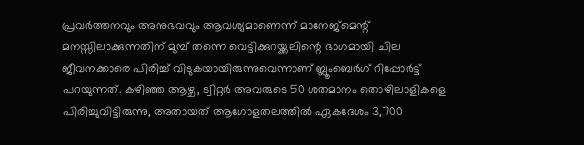പ്രവർത്തനവും അനുഭവവും ആവശ്യമാണെന്ന് മാനേജ്‌മെന്റ് മനസ്സിലാക്കുന്നതിന് മുമ്പ് തന്നെ വെട്ടിക്കുറയ്ക്കലിന്റെ ഭാഗമായി ചില ജീവനക്കാരെ പിരിച്ച് വിടുകയായിരുന്നുവെന്നാണ് ബ്ലൂംബെർഗ് റിപ്പോർട്ട് പറയുന്നത്. കഴിഞ്ഞ ആഴ്ച, ട്വിറ്റർ അവരുടെ 50 ശതമാനം തൊഴിലാളികളെ പിരിച്ചുവിട്ടിരുന്നു, അതായത് ആഗോളതലത്തിൽ ഏകദേശം 3,700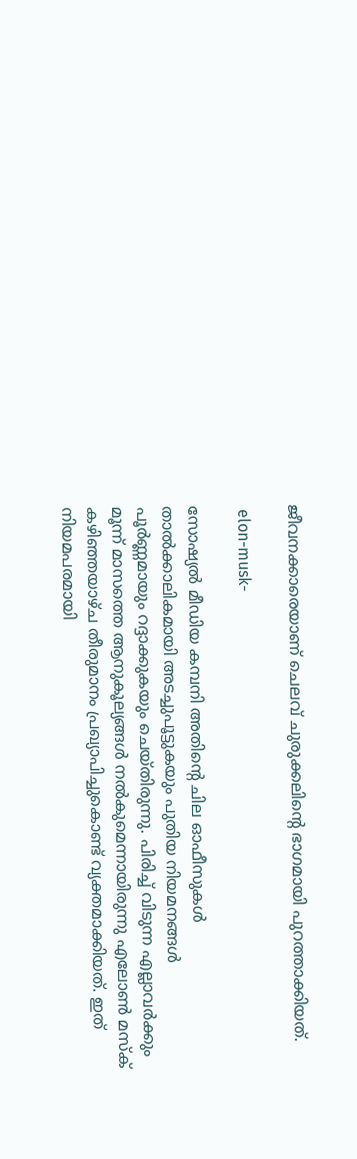ജീവനക്കാരെയാണ് ചെലവ് ചുരുക്കലിന്റെ ഭാഗമായി പുറത്താക്കിയത്.

 elon-musk-

സോഷ്യൽ മീഡിയ കമ്പനി അതിന്റെ ചില ഓഫീസുകൾ താൽക്കാലികമായി അടച്ചുപൂട്ടുകയും പുതിയ നിയമനങ്ങള്‍ പൂർണ്ണമായും റദ്ദാക്കുകയും ചെയ്തിരുന്നു. പിരിച്ച് വിടുന്ന എല്ലാവർക്കും മൂന്ന് മാസത്തെ ആനുകൂല്യങ്ങള്‍ നല്‍കുമെന്നായിരുന്നു എലോണ്‍ മസ്ക് കഴിഞ്ഞയാഴ്ച തീരുമാനം പ്രഖ്യാപിച്ചുകൊണ്ട് വ്യക്തമാക്കിയത്. ഇത് നിയമപരമായി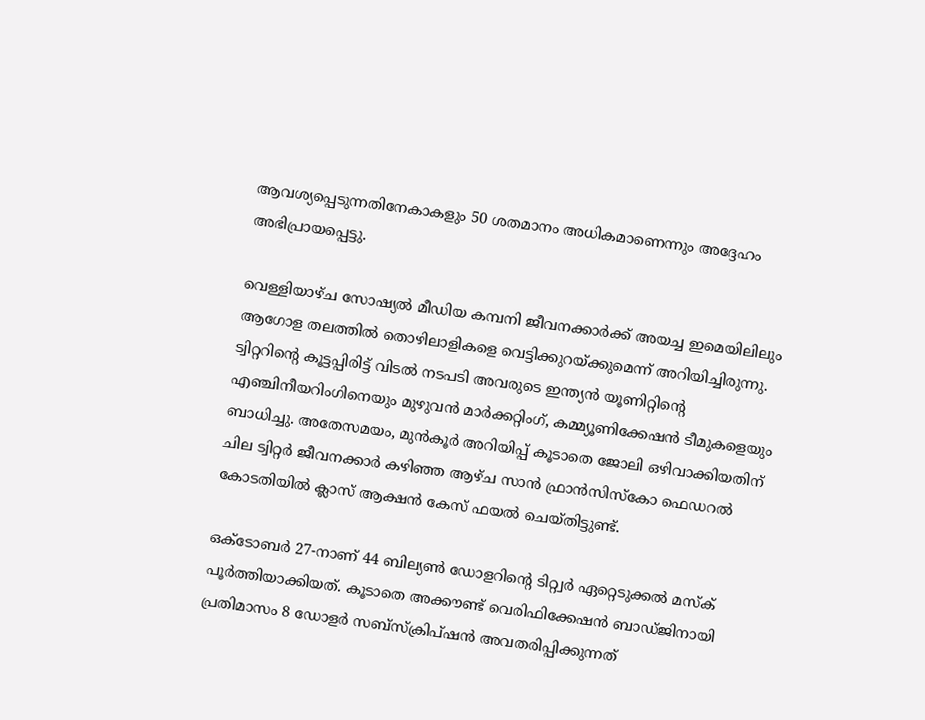ആവശ്യപ്പെടുന്നതിനേകാകളും 50 ശതമാനം അധികമാണെന്നും അദ്ദേഹം അഭിപ്രായപ്പെട്ടു.

വെള്ളിയാഴ്ച സോഷ്യൽ മീഡിയ കമ്പനി ജീവനക്കാർക്ക് അയച്ച ഇമെയിലിലും ആഗോള തലത്തില്‍ തൊഴിലാളികളെ വെട്ടിക്കുറയ്ക്കുമെന്ന് അറിയിച്ചിരുന്നു. ട്വിറ്ററിന്റെ കൂട്ടപ്പിരിട്ട് വിടല്‍ നടപടി അവരുടെ ഇന്ത്യൻ യൂണിറ്റിന്റെ എഞ്ചിനീയറിംഗിനെയും മുഴുവൻ മാർക്കറ്റിംഗ്, കമ്മ്യൂണിക്കേഷൻ ടീമുകളെയും ബാധിച്ചു. അതേസമയം, മുൻകൂർ അറിയിപ്പ് കൂടാതെ ജോലി ഒഴിവാക്കിയതിന് ചില ട്വിറ്റർ ജീവനക്കാർ കഴിഞ്ഞ ആഴ്ച സാൻ ഫ്രാൻസിസ്കോ ഫെഡറൽ കോടതിയിൽ ക്ലാസ് ആക്ഷൻ കേസ് ഫയൽ ചെയ്തിട്ടുണ്ട്.

ഒക്‌ടോബർ 27-നാണ് 44 ബില്യൺ ഡോളറിന്റെ ടിറ്റ്വർ ഏറ്റെടുക്കൽ മസ്ക് പൂർത്തിയാക്കിയത്. കൂടാതെ അക്കൗണ്ട് വെരിഫിക്കേഷൻ ബാഡ്‌ജിനായി പ്രതിമാസം 8 ഡോളർ സബ്‌സ്‌ക്രിപ്‌ഷൻ അവതരിപ്പിക്കുന്നത്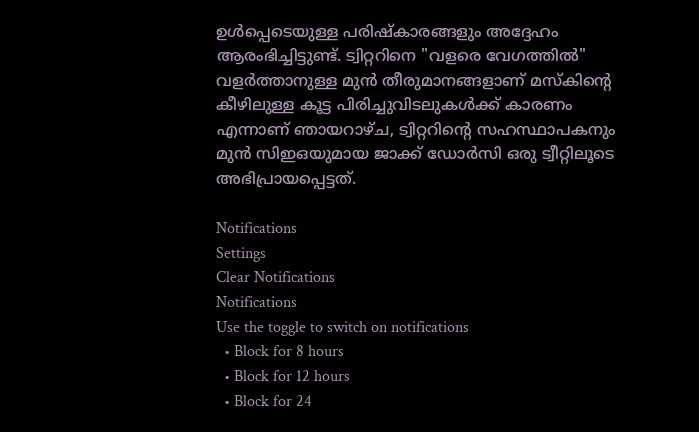ഉൾപ്പെടെയുള്ള പരിഷ്കാരങ്ങളും അദ്ദേഹം ആരംഭിച്ചിട്ടുണ്ട്. ട്വിറ്ററിനെ "വളരെ വേഗത്തിൽ" വളർത്താനുള്ള മുൻ തീരുമാനങ്ങളാണ് മസ്‌കിന്റെ കീഴിലുള്ള കൂട്ട പിരിച്ചുവിടലുകൾക്ക് കാരണം എന്നാണ് ഞായറാഴ്ച, ട്വിറ്ററിന്റെ സഹസ്ഥാപകനും മുൻ സിഇഒയുമായ ജാക്ക് ഡോർസി ഒരു ട്വീറ്റിലൂടെ അഭിപ്രായപ്പെട്ടത്.

Notifications
Settings
Clear Notifications
Notifications
Use the toggle to switch on notifications
  • Block for 8 hours
  • Block for 12 hours
  • Block for 24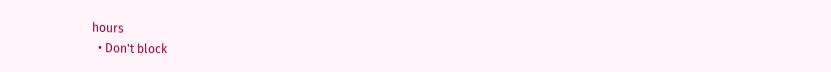hours
  • Don't block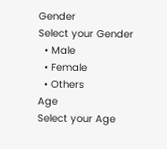Gender
Select your Gender
  • Male
  • Female
  • Others
Age
Select your Age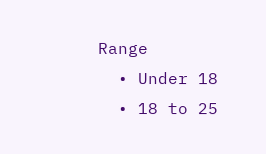Range
  • Under 18
  • 18 to 25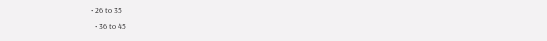• 26 to 35
  • 36 to 45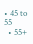• 45 to 55
  • 55+